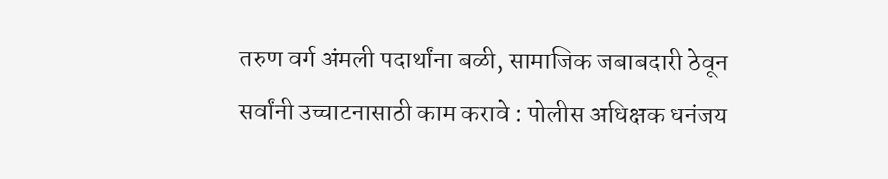तरुण वर्ग अंमली पदार्थांना बळी, सामाजिक जबाबदारी ठेवून सर्वांनी उच्चाटनासाठी काम करावे : पोलीस अधिक्षक धनंजय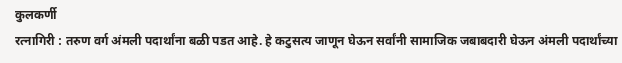कुलकर्णी
रत्नागिरी : तरुण वर्ग अंमली पदार्थांना बळी पडत आहे. हे कटुसत्य जाणून घेऊन सर्वांनी सामाजिक जबाबदारी घेऊन अंमली पदार्थांच्या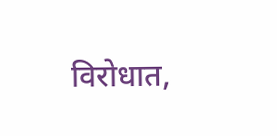विरोधात,